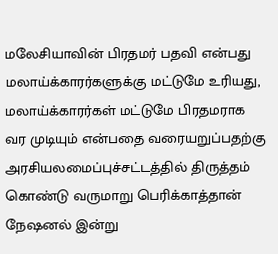மலேசியாவின் பிரதமர் பதவி என்பது மலாய்க்காரர்களுக்கு மட்டுமே உரியது, மலாய்க்காரர்கள் மட்டுமே பிரதமராக வர முடியும் என்பதை வரையறுப்பதற்கு அரசியலமைப்புச்சட்டத்தில் திருத்தம் கொண்டு வருமாறு பெரிக்காத்தான் நேஷனல் இன்று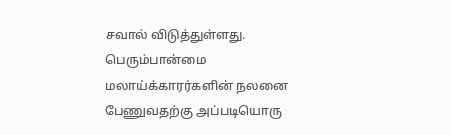சவால் விடுத்துள்ளது.
பெரும்பான்மை மலாய்க்காரர்களின் நலனை பேணுவதற்கு அப்படியொரு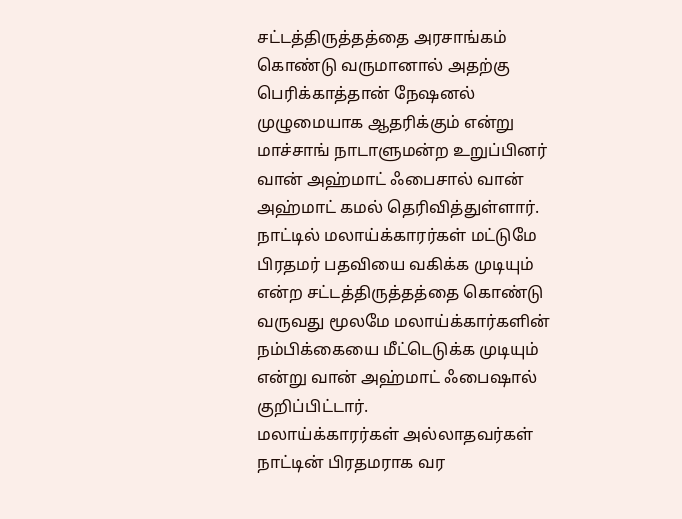சட்டத்திருத்தத்தை அரசாங்கம் கொண்டு வருமானால் அதற்கு பெரிக்காத்தான் நேஷனல் முழுமையாக ஆதரிக்கும் என்று மாச்சாங் நாடாளுமன்ற உறுப்பினர் வான் அஹ்மாட் ஃபைசால் வான் அஹ்மாட் கமல் தெரிவித்துள்ளார்.
நாட்டில் மலாய்க்காரர்கள் மட்டுமே பிரதமர் பதவியை வகிக்க முடியும் என்ற சட்டத்திருத்தத்தை கொண்டு வருவது மூலமே மலாய்க்கார்களின் நம்பிக்கையை மீட்டெடுக்க முடியும் என்று வான் அஹ்மாட் ஃபைஷால் குறிப்பிட்டார்.
மலாய்க்காரர்கள் அல்லாதவர்கள் நாட்டின் பிரதமராக வர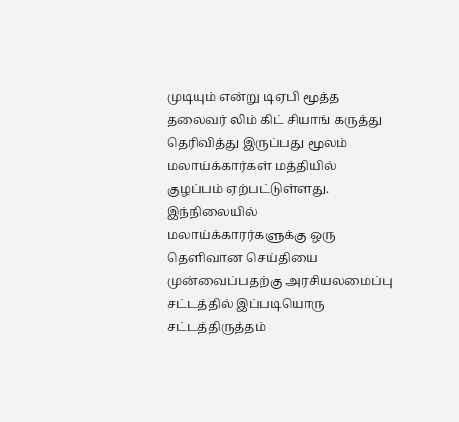முடியும் என்று டிஏபி மூத்த தலைவர் லிம் கிட் சியாங் கருத்து தெரிவித்து இருப்பது மூலம் மலாய்க்கார்கள் மத்தியில் குழப்பம் ஏற்பட்டுள்ளது.
இந்நிலையில் மலாய்க்காரர்களுக்கு ஒரு தெளிவான செய்தியை முன்வைப்பதற்கு அரசியலமைப்பு சட்டத்தில் இப்படியொரு சட்டத்திருத்தம்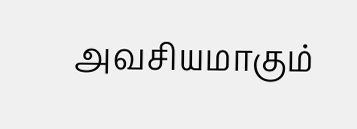அவசியமாகும்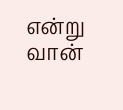என்று வான்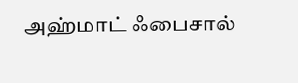அஹ்மாட் ஃபைசால்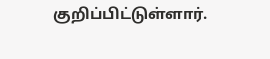குறிப்பிட்டுள்ளார்.